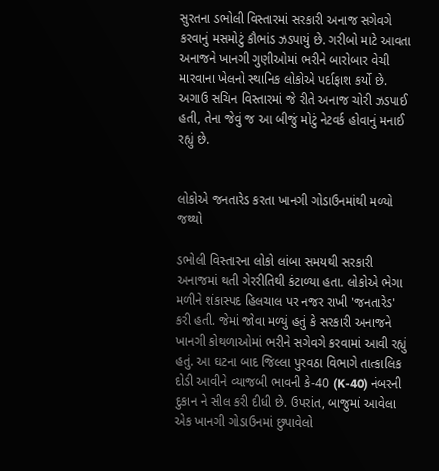સુરતના ડભોલી વિસ્તારમાં સરકારી અનાજ સગેવગે કરવાનું મસમોટું કૌભાંડ ઝડપાયું છે. ગરીબો માટે આવતા અનાજને ખાનગી ગુણીઓમાં ભરીને બારોબાર વેચી મારવાના ખેલનો સ્થાનિક લોકોએ પર્દાફાશ કર્યો છે. અગાઉ સચિન વિસ્તારમાં જે રીતે અનાજ ચોરી ઝડપાઈ હતી, તેના જેવું જ આ બીજું મોટું નેટવર્ક હોવાનું મનાઈ રહ્યું છે.


લોકોએ જનતારેડ કરતા ખાનગી ગોડાઉનમાંથી મળ્યો જથ્થો

ડભોલી વિસ્તારના લોકો લાંબા સમયથી સરકારી અનાજમાં થતી ગેરરીતિથી કંટાળ્યા હતા. લોકોએ ભેગા મળીને શંકાસ્પદ હિલચાલ પર નજર રાખી 'જનતારેડ' કરી હતી. જેમાં જોવા મળ્યું હતું કે સરકારી અનાજને ખાનગી કોથળાઓમાં ભરીને સગેવગે કરવામાં આવી રહ્યું હતું. આ ઘટના બાદ જિલ્લા પુરવઠા વિભાગે તાત્કાલિક દોડી આવીને વ્યાજબી ભાવની કે-40 (K-40) નંબરની દુકાન ને સીલ કરી દીધી છે. ઉપરાંત, બાજુમાં આવેલા એક ખાનગી ગોડાઉનમાં છુપાવેલો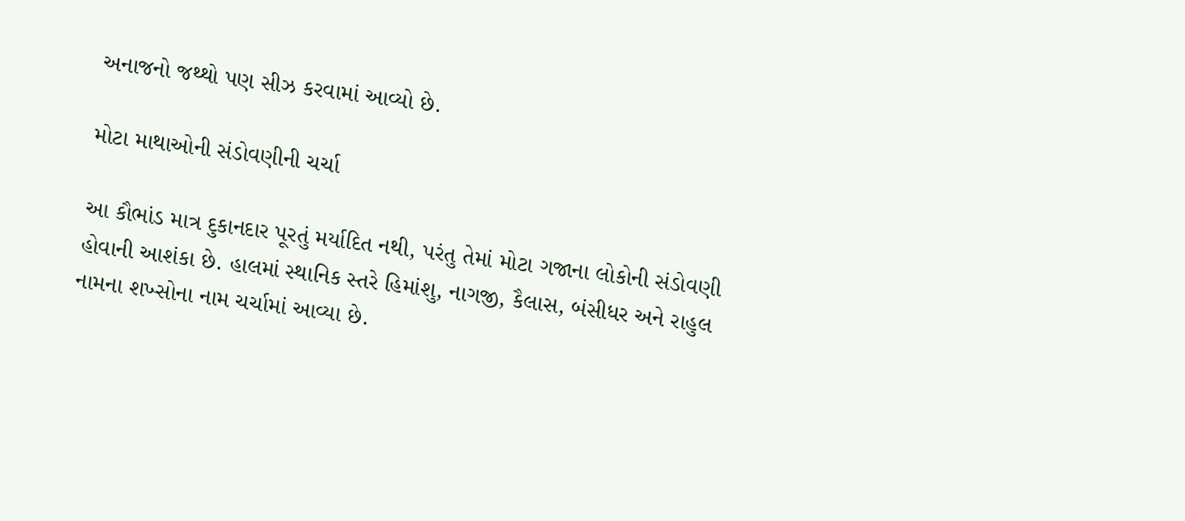અનાજનો જથ્થો પણ સીઝ કરવામાં આવ્યો છે.

મોટા માથાઓની સંડોવણીની ચર્ચા

આ કૌભાંડ માત્ર દુકાનદાર પૂરતું મર્યાદિત નથી, પરંતુ તેમાં મોટા ગજાના લોકોની સંડોવણી હોવાની આશંકા છે. હાલમાં સ્થાનિક સ્તરે હિમાંશુ, નાગજી, કૈલાસ, બંસીધર અને રાહુલ નામના શખ્સોના નામ ચર્ચામાં આવ્યા છે.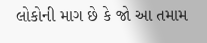લોકોની માગ છે કે જો આ તમામ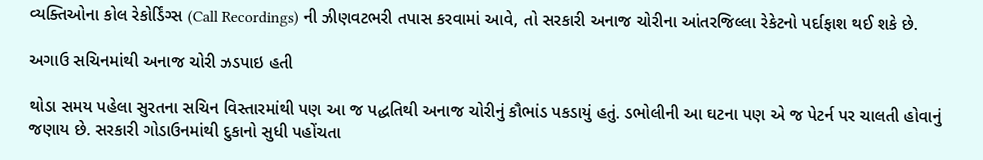વ્યક્તિઓના કોલ રેકોર્ડિંગ્સ (Call Recordings) ની ઝીણવટભરી તપાસ કરવામાં આવે, તો સરકારી અનાજ ચોરીના આંતરજિલ્લા રેકેટનો પર્દાફાશ થઈ શકે છે.

અગાઉ સચિનમાંથી અનાજ ચોરી ઝડપાઇ હતી

થોડા સમય પહેલા સુરતના સચિન વિસ્તારમાંથી પણ આ જ પદ્ધતિથી અનાજ ચોરીનું કૌભાંડ પકડાયું હતું. ડભોલીની આ ઘટના પણ એ જ પેટર્ન પર ચાલતી હોવાનું જણાય છે. સરકારી ગોડાઉનમાંથી દુકાનો સુધી પહોંચતા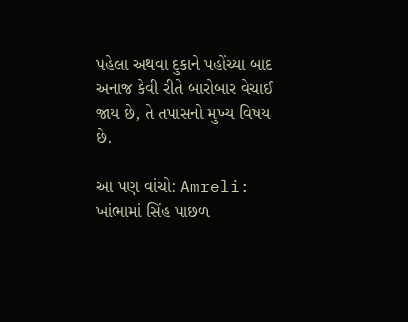પહેલા અથવા દુકાને પહોંચ્યા બાદ અનાજ કેવી રીતે બારોબાર વેચાઈ જાય છે, તે તપાસનો મુખ્ય વિષય છે.

આ પણ વાંચો: Amreli: ખાંભામાં સિંહ પાછળ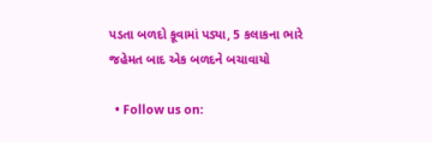પડતા બળદો કૂવામાં પડ્યા, 5 કલાકના ભારે જહેમત બાદ એક બળદને બચાવાયો

  • Follow us on: